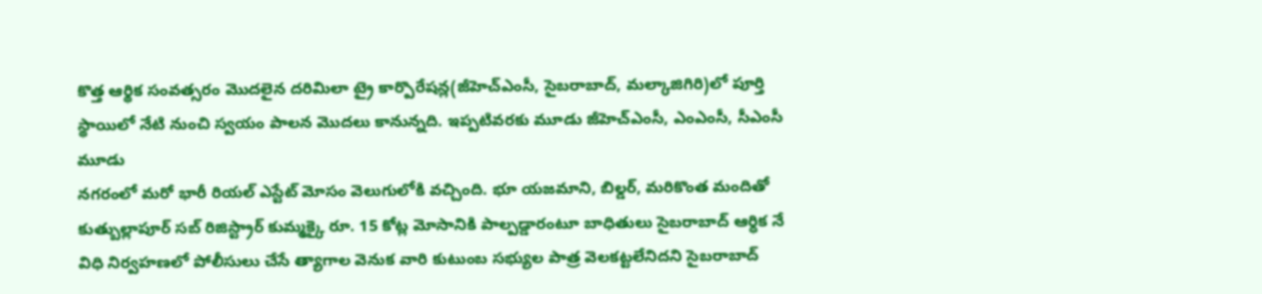కొత్త ఆర్థిక సంవత్సరం మొదలైన దరిమిలా ట్రై కార్పొరేషన్ల(జీహెచ్ఎంసీ, సైబరాబాద్, మల్కాజిగిరి)లో పూర్తి స్థాయిలో నేటి నుంచి స్వయం పాలన మొదలు కానున్నది. ఇప్పటివరకు మూడు జీహెచ్ఎంసీ, ఎంఎంసీ, సీఎంసీ మూడు
నగరంలో మరో భారీ రియల్ ఎస్టేట్ మోసం వెలుగులోకి వచ్చింది. భూ యజమాని, బిల్డర్, మరికొంత మందితో కుత్బుల్లాపూర్ సబ్ రిజిస్ట్రార్ కుమ్మక్కై రూ. 15 కోట్ల మోసానికి పాల్పడ్డారంటూ బాధితులు సైబరాబాద్ ఆర్ధిక నే
విధి నిర్వహణలో పోలీసులు చేసే త్యాగాల వెనుక వారి కుటుంబ సభ్యుల పాత్ర వెలకట్టలేనిదని సైబరాబాద్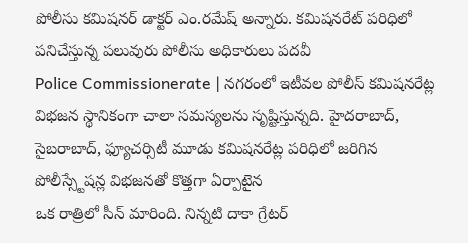పోలీసు కమిషనర్ డాక్టర్ ఎం.రమేష్ అన్నారు. కమిషనరేట్ పరిధిలో పనిచేస్తున్న పలువురు పోలీసు అధికారులు పదవీ
Police Commissionerate | నగరంలో ఇటీవల పోలీస్ కమిషనరేట్ల విభజన స్థానికంగా చాలా సమస్యలను సృష్టిస్తున్నది. హైదరాబాద్, సైబరాబాద్, ఫ్యూచర్సిటీ మూడు కమిషనరేట్ల పరిధిలో జరిగిన పోలీస్స్టేషన్ల విభజనతో కొత్తగా ఏర్పాటైన
ఒక రాత్రిలో సీన్ మారింది. నిన్నటి దాకా గ్రేటర్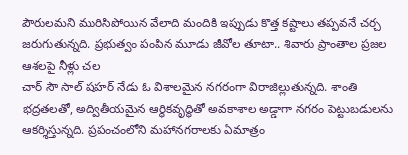పౌరులమని మురిసిపోయిన వేలాది మందికి ఇప్పుడు కొత్త కష్టాలు తప్పవనే చర్చ జరుగుతున్నది. ప్రభుత్వం పంపిన మూడు జీవోల తూటా.. శివారు ప్రాంతాల ప్రజల ఆశలపై నీళ్లు చల
చార్ సౌ సాల్ షహర్ నేడు ఓ విశాలమైన నగరంగా విరాజిల్లుతున్నది. శాంతి భద్రతలతో, అద్వితీయమైన ఆర్థికవృద్ధితో అవకాశాల అడ్డాగా నగరం పెట్టుబడులను ఆకర్శిస్తున్నది. ప్రపంచంలోని మహానగరాలకు ఏమాత్రం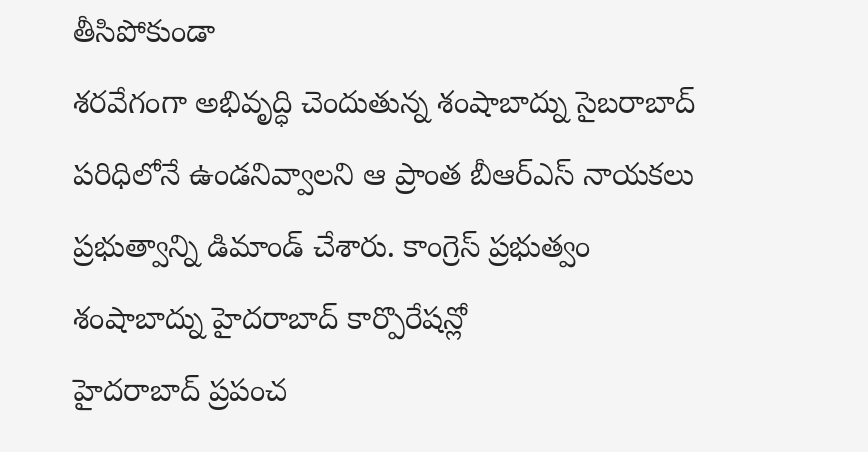తీసిపోకుండా
శరవేగంగా అభివృద్ధి చెందుతున్న శంషాబాద్ను సైబరాబాద్ పరిధిలోనే ఉండనివ్వాలని ఆ ప్రాంత బీఆర్ఎస్ నాయకలు ప్రభుత్వాన్ని డిమాండ్ చేశారు. కాంగ్రెస్ ప్రభుత్వం శంషాబాద్ను హైదరాబాద్ కార్పొరేషన్లో
హైదరాబాద్ ప్రపంచ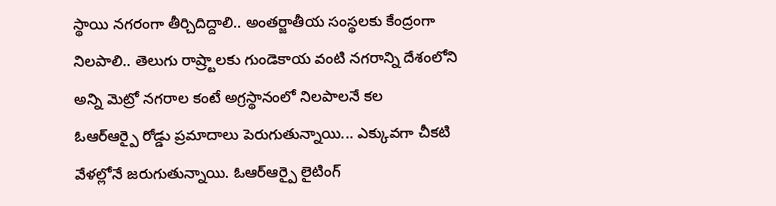స్థాయి నగరంగా తీర్చిదిద్దాలి.. అంతర్జాతీయ సంస్థలకు కేంద్రంగా నిలపాలి.. తెలుగు రాష్ర్టాలకు గుండెకాయ వంటి నగరాన్ని దేశంలోని అన్ని మెట్రో నగరాల కంటే అగ్రస్థానంలో నిలపాలనే కల
ఓఆర్ఆర్పై రోడ్డు ప్రమాదాలు పెరుగుతున్నాయి... ఎక్కువగా చీకటి వేళల్లోనే జరుగుతున్నాయి. ఓఆర్ఆర్పై లైటింగ్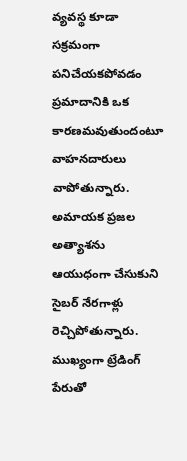వ్యవస్థ కూడా సక్రమంగా పనిచేయకపోవడం ప్రమాదానికి ఒక కారణమవుతుందంటూ వాహనదారులు వాపోతున్నారు.
అమాయక ప్రజల అత్యాశను ఆయుధంగా చేసుకుని సైబర్ నేరగాళ్లు రెచ్చిపోతున్నారు. ముఖ్యంగా ట్రేడింగ్ పేరుతో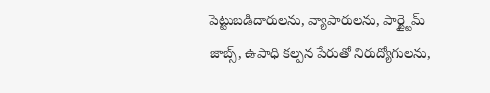పెట్టుబడిదారులను, వ్యాపారులను, పార్ట్టైమ్ జాబ్స్, ఉపాధి కల్పన పేరుతో నిరుద్యోగులను,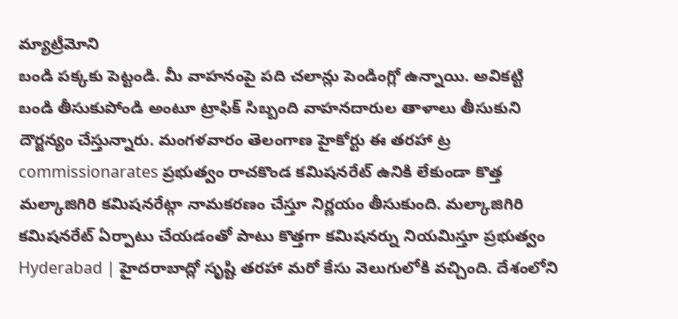మ్యాట్రీమోని
బండి పక్కకు పెట్టండి. మీ వాహనంపై పది చలాన్లు పెండింగ్లో ఉన్నాయి. అవికట్టి బండి తీసుకుపోండి అంటూ ట్రాఫిక్ సిబ్బంది వాహనదారుల తాళాలు తీసుకుని దౌర్జన్యం చేస్తున్నారు. మంగళవారం తెలంగాణ హైకోర్టు ఈ తరహా ట్ర
commissionarates ప్రభుత్వం రాచకొండ కమిషనరేట్ ఉనికి లేకుండా కొత్త మల్కాజిగిరి కమిషనరేట్గా నామకరణం చేస్తూ నిర్ణయం తీసుకుంది. మల్కాజిగిరి కమిషనరేట్ ఏర్పాటు చేయడంతో పాటు కొత్తగా కమిషనర్ను నియమిస్తూ ప్రభుత్వం
Hyderabad | హైదరాబాద్లో సృష్టి తరహా మరో కేసు వెలుగులోకి వచ్చింది. దేశంలోని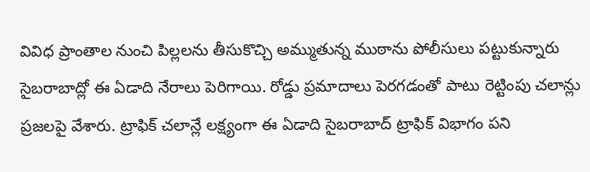వివిధ ప్రాంతాల నుంచి పిల్లలను తీసుకొచ్చి అమ్ముతున్న ముఠాను పోలీసులు పట్టుకున్నారు
సైబరాబాద్లో ఈ ఏడాది నేరాలు పెరిగాయి. రోడ్డు ప్రమాదాలు పెరగడంతో పాటు రెట్టింపు చలాన్లు ప్రజలపై వేశారు. ట్రాఫిక్ చలాన్లే లక్ష్యంగా ఈ ఏడాది సైబరాబాద్ ట్రాఫిక్ విభాగం పని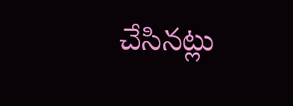చేసినట్లు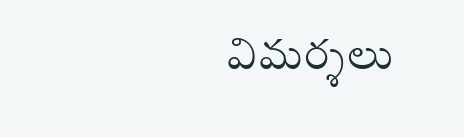విమర్శలు